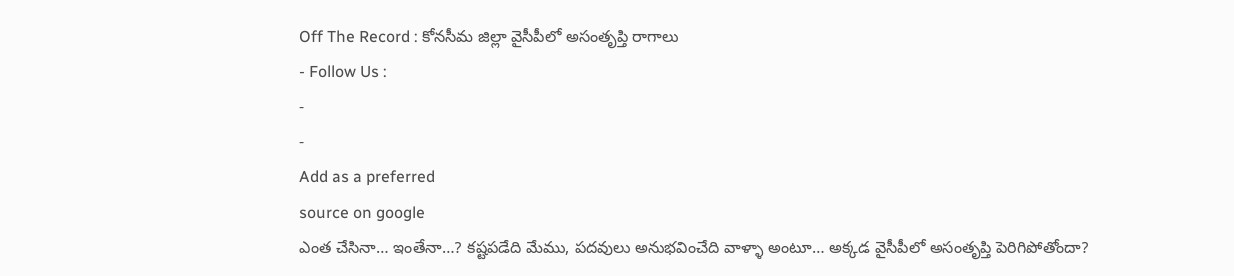Off The Record : కోనసీమ జిల్లా వైసీపీలో అసంతృప్తి రాగాలు
- Follow Us :
-
-
Add as a preferred
source on google
ఎంత చేసినా… ఇంతేనా…? కష్టపడేది మేము, పదవులు అనుభవించేది వాళ్ళా అంటూ… అక్కడ వైసీపీలో అసంతృప్తి పెరిగిపోతోందా?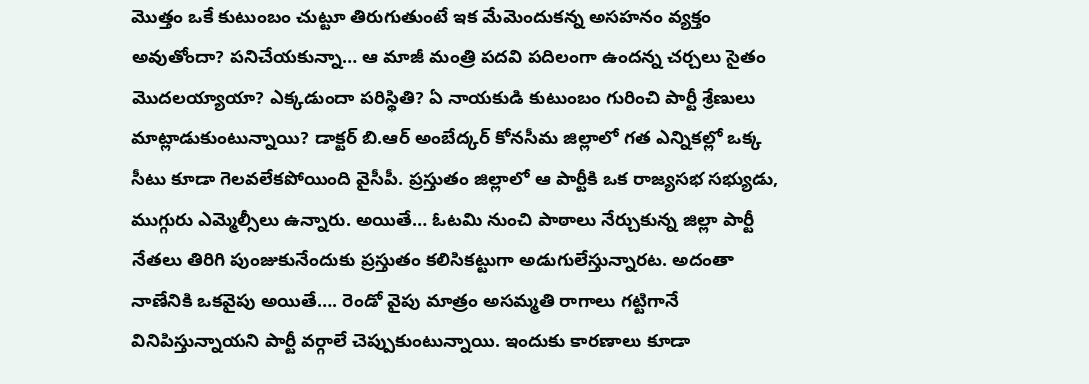మొత్తం ఒకే కుటుంబం చుట్టూ తిరుగుతుంటే ఇక మేమెందుకన్న అసహనం వ్యక్తం అవుతోందా? పనిచేయకున్నా… ఆ మాజీ మంత్రి పదవి పదిలంగా ఉందన్న చర్చలు సైతం మొదలయ్యాయా? ఎక్కడుందా పరిస్థితి? ఏ నాయకుడి కుటుంబం గురించి పార్టీ శ్రేణులు మాట్లాడుకుంటున్నాయి? డాక్టర్ బి.ఆర్ అంబేద్కర్ కోనసీమ జిల్లాలో గత ఎన్నికల్లో ఒక్క సీటు కూడా గెలవలేకపోయింది వైసీపీ. ప్రస్తుతం జిల్లాలో ఆ పార్టీకి ఒక రాజ్యసభ సభ్యుడు, ముగ్గురు ఎమ్మెల్సీలు ఉన్నారు. అయితే… ఓటమి నుంచి పాఠాలు నేర్చుకున్న జిల్లా పార్టీ నేతలు తిరిగి పుంజుకునేందుకు ప్రస్తుతం కలిసికట్టుగా అడుగులేస్తున్నారట. అదంతా నాణేనికి ఒకవైపు అయితే…. రెండో వైపు మాత్రం అసమ్మతి రాగాలు గట్టిగానే వినిపిస్తున్నాయని పార్టీ వర్గాలే చెప్పుకుంటున్నాయి. ఇందుకు కారణాలు కూడా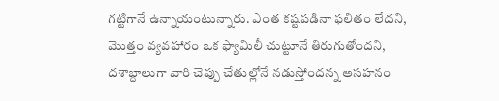గట్టిగానే ఉన్నాయంటున్నారు. ఎంత కష్టపడినా ఫలితం లేదని, మొత్తం వ్యవహారం ఒక ఫ్యామిలీ చుట్టూనే తిరుగుతోందని, దశాబ్దాలుగా వారి చెప్పు చేతుల్లోనే నడుస్తోందన్న అసహనం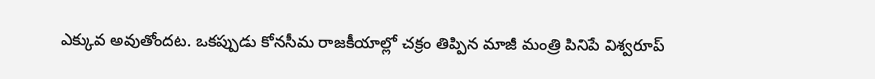ఎక్కువ అవుతోందట. ఒకప్పుడు కోనసీమ రాజకీయాల్లో చక్రం తిప్పిన మాజీ మంత్రి పినిపే విశ్వరూప్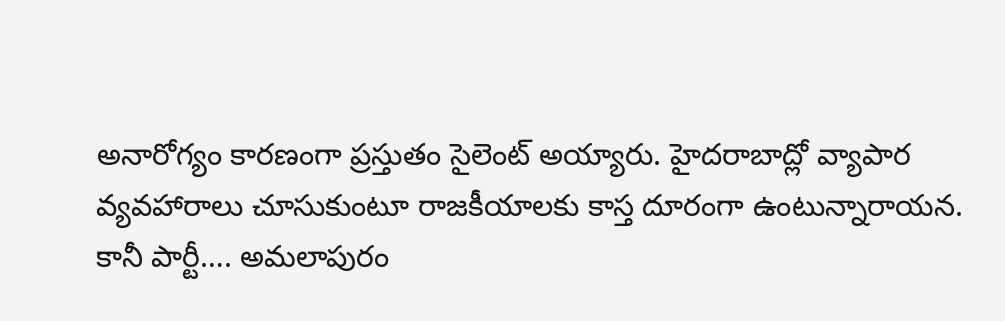అనారోగ్యం కారణంగా ప్రస్తుతం సైలెంట్ అయ్యారు. హైదరాబాద్లో వ్యాపార వ్యవహారాలు చూసుకుంటూ రాజకీయాలకు కాస్త దూరంగా ఉంటున్నారాయన. కానీ పార్టీ…. అమలాపురం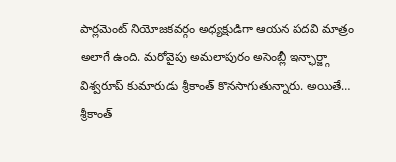పార్లమెంట్ నియోజకవర్గం అధ్యక్షుడిగా ఆయన పదవి మాత్రం అలాగే ఉంది. మరోవైపు అమలాపురం అసెంబ్లీ ఇన్ఛార్జ్గా విశ్వరూప్ కుమారుడు శ్రీకాంత్ కొనసాగుతున్నారు. అయితే… శ్రీకాంత్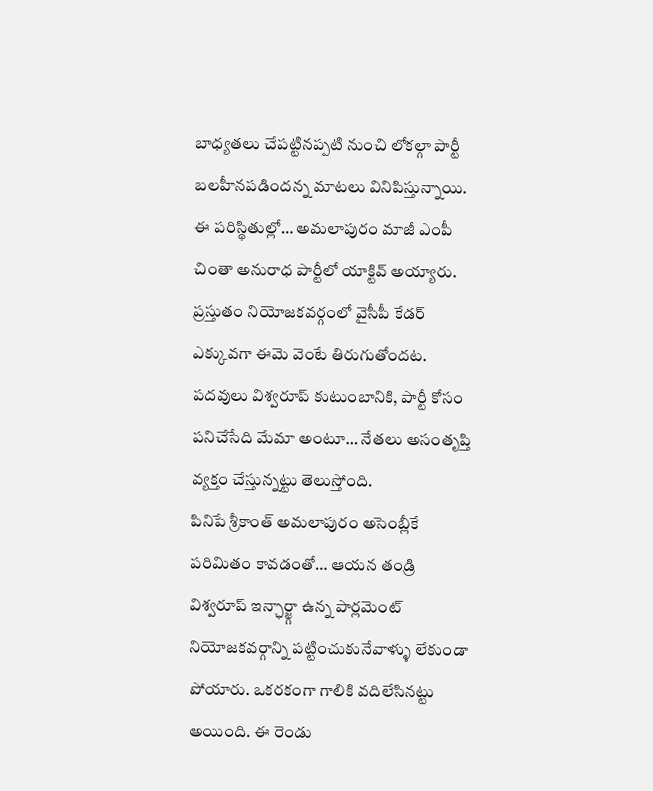బాధ్యతలు చేపట్టినప్పటి నుంచి లోకల్గా పార్టీ బలహీనపడిందన్న మాటలు వినిపిస్తున్నాయి. ఈ పరిస్థితుల్లో… అమలాపురం మాజీ ఎంపీ చింతా అనురాధ పార్టీలో యాక్టివ్ అయ్యారు. ప్రస్తుతం నియోజకవర్గంలో వైసీపీ కేడర్ ఎక్కువగా ఈమె వెంటే తిరుగుతోందట. పదవులు విశ్వరూప్ కుటుంబానికి, పార్టీ కోసం పనిచేసేది మేమా అంటూ… నేతలు అసంతృప్తి వ్యక్తం చేస్తున్నట్టు తెలుస్తోంది.
పినిపే శ్రీకాంత్ అమలాపురం అసెంబ్లీకే పరిమితం కావడంతో… ఆయన తండ్రి విశ్వరూప్ ఇన్ఛార్జ్గా ఉన్న పార్లమెంట్ నియోజకవర్గాన్ని పట్టించుకునేవాళ్ళు లేకుండా పోయారు. ఒకరకంగా గాలికి వదిలేసినట్టు అయింది. ఈ రెండు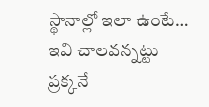స్థానాల్లో ఇలా ఉంటే… ఇవి చాలవన్నట్టు ప్రక్కనే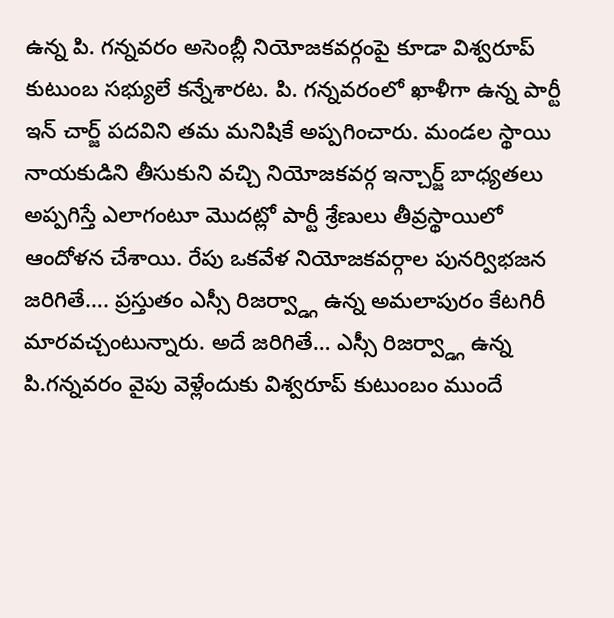ఉన్న పి. గన్నవరం అసెంబ్లీ నియోజకవర్గంపై కూడా విశ్వరూప్ కుటుంబ సభ్యులే కన్నేశారట. పి. గన్నవరంలో ఖాళీగా ఉన్న పార్టీ ఇన్ చార్జ్ పదవిని తమ మనిషికే అప్పగించారు. మండల స్థాయి నాయకుడిని తీసుకుని వచ్చి నియోజకవర్గ ఇన్చార్జ్ బాధ్యతలు అప్పగిస్తే ఎలాగంటూ మొదట్లో పార్టీ శ్రేణులు తీవ్రస్థాయిలో ఆందోళన చేశాయి. రేపు ఒకవేళ నియోజకవర్గాల పునర్విభజన జరిగితే…. ప్రస్తుతం ఎస్సీ రిజర్వ్డ్గా ఉన్న అమలాపురం కేటగిరీ మారవచ్చంటున్నారు. అదే జరిగితే… ఎస్సీ రిజర్వ్డ్గా ఉన్న పి.గన్నవరం వైపు వెళ్లేందుకు విశ్వరూప్ కుటుంబం ముందే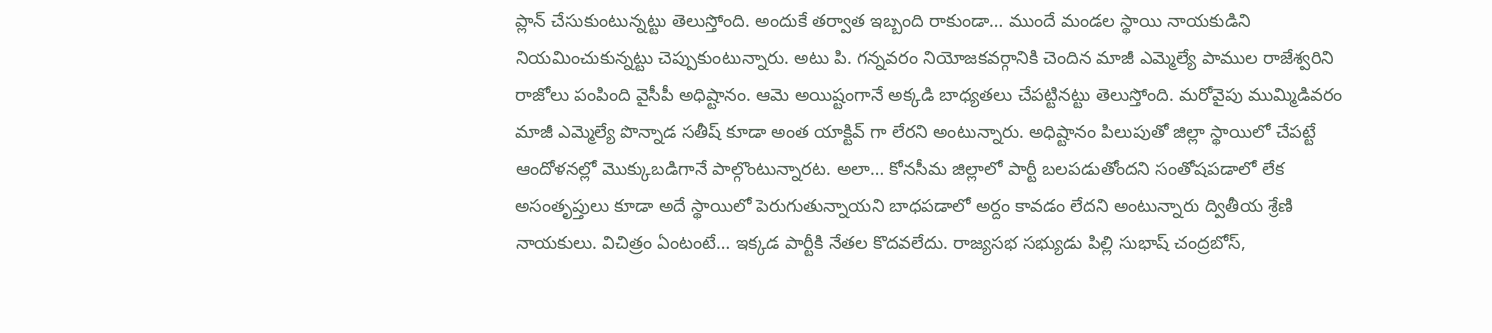ప్లాన్ చేసుకుంటున్నట్టు తెలుస్తోంది. అందుకే తర్వాత ఇబ్బంది రాకుండా… ముందే మండల స్థాయి నాయకుడిని నియమించుకున్నట్టు చెప్పుకుంటున్నారు. అటు పి. గన్నవరం నియోజకవర్గానికి చెందిన మాజీ ఎమ్మెల్యే పాముల రాజేశ్వరిని రాజోలు పంపింది వైసీపీ అధిష్టానం. ఆమె అయిష్టంగానే అక్కడి బాధ్యతలు చేపట్టినట్టు తెలుస్తోంది. మరోవైపు ముమ్మిడివరం మాజీ ఎమ్మెల్యే పొన్నాడ సతీష్ కూడా అంత యాక్టివ్ గా లేరని అంటున్నారు. అధిష్టానం పిలుపుతో జిల్లా స్థాయిలో చేపట్టే ఆందోళనల్లో మొక్కుబడిగానే పాల్గొంటున్నారట. అలా… కోనసీమ జిల్లాలో పార్టీ బలపడుతోందని సంతోషపడాలో లేక అసంతృప్తులు కూడా అదే స్థాయిలో పెరుగుతున్నాయని బాధపడాలో అర్దం కావడం లేదని అంటున్నారు ద్వితీయ శ్రేణి నాయకులు. విచిత్రం ఏంటంటే… ఇక్కడ పార్టీకి నేతల కొదవలేదు. రాజ్యసభ సభ్యుడు పిల్లి సుభాష్ చంద్రబోస్,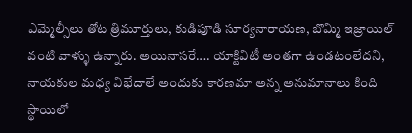ఎమ్మెల్సీలు తోట త్రిమూర్తులు, కుడిపూడి సూర్యనారాయణ, బొమ్మి ఇజ్రాయిల్ వంటి వాళ్ళు ఉన్నారు. అయినాసరే…. యాక్టివిటీ అంతగా ఉండటంలేదని, నాయకుల మధ్య విభేదాలే అందుకు కారణమా అన్న అనుమానాలు కింది స్థాయిలో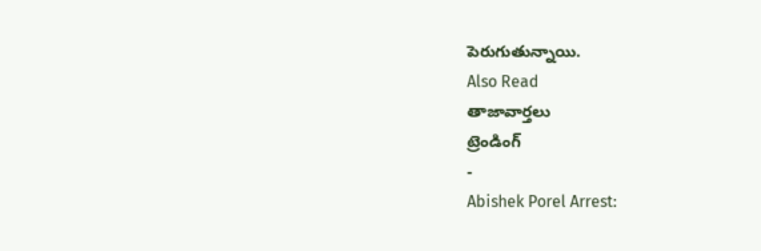పెరుగుతున్నాయి.
Also Read
తాజావార్తలు
ట్రెండింగ్
-
Abishek Porel Arrest: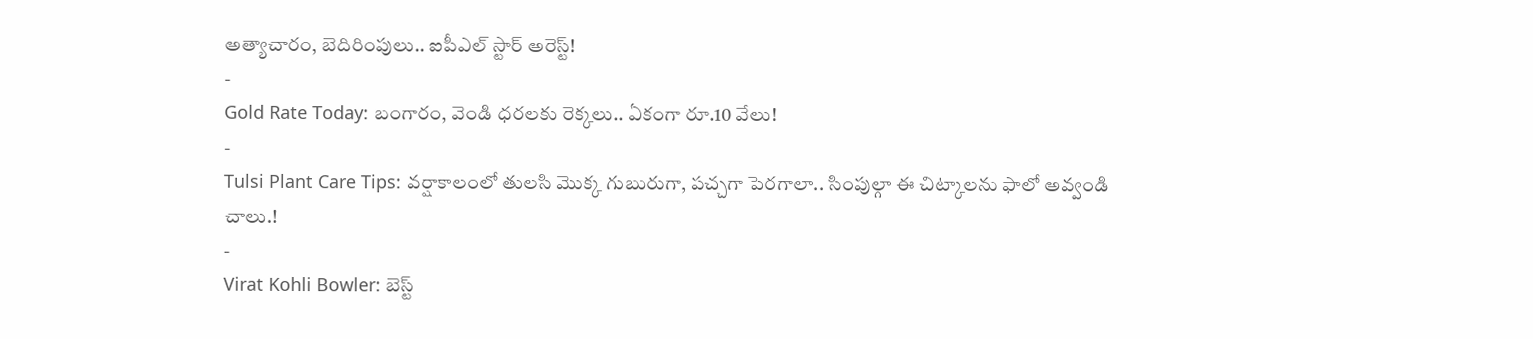అత్యాచారం, బెదిరింపులు.. ఐపీఎల్ స్టార్ అరెస్ట్!
-
Gold Rate Today: బంగారం, వెండి ధరలకు రెక్కలు.. ఏకంగా రూ.10 వేలు!
-
Tulsi Plant Care Tips: వర్షాకాలంలో తులసి మొక్క గుబురుగా, పచ్చగా పెరగాలా.. సింపుల్గా ఈ చిట్కాలను ఫాలో అవ్వండి చాలు.!
-
Virat Kohli Bowler: బెస్ట్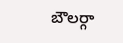బౌలర్గా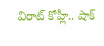విరాట్ కోహ్లీ.. షాక్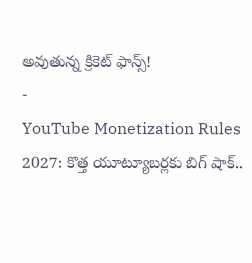అవుతున్న క్రికెట్ ఫాన్స్!
-
YouTube Monetization Rules 2027: కొత్త యూట్యూబర్లకు బిగ్ షాక్..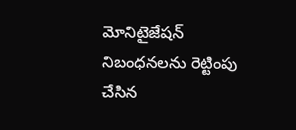మోనిటైజేషన్ నిబంధనలను రెట్టింపు చేసిన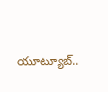యూట్యూబ్..